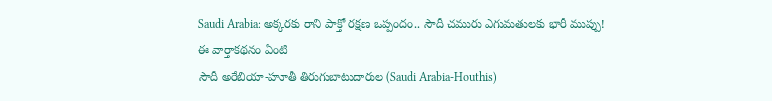Saudi Arabia: అక్కరకు రాని పాక్తో రక్షణ ఒప్పందం.. సౌదీ చమురు ఎగుమతులకు భారీ ముప్పు!
ఈ వార్తాకథనం ఏంటి
సౌదీ అరేబియా-హూతీ తిరుగుబాటుదారుల (Saudi Arabia-Houthis)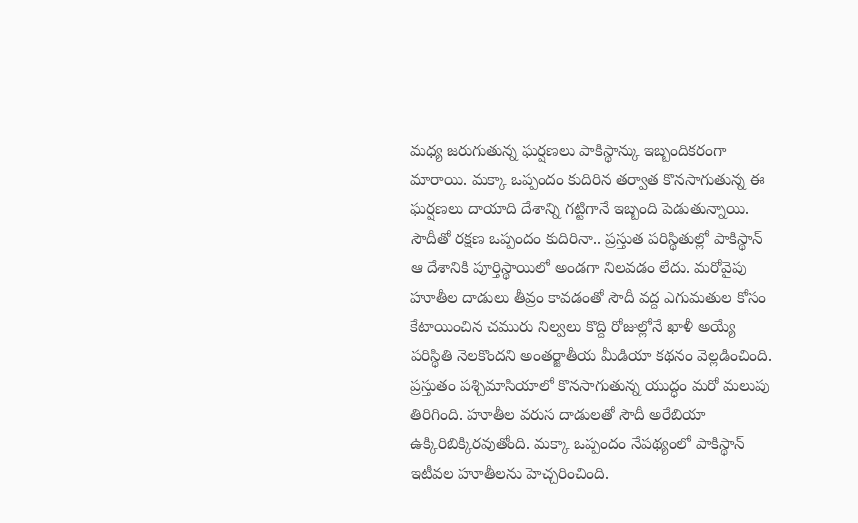మధ్య జరుగుతున్న ఘర్షణలు పాకిస్థాన్కు ఇబ్బందికరంగా మారాయి. మక్కా ఒప్పందం కుదిరిన తర్వాత కొనసాగుతున్న ఈ ఘర్షణలు దాయాది దేశాన్ని గట్టిగానే ఇబ్బంది పెడుతున్నాయి. సౌదీతో రక్షణ ఒప్పందం కుదిరినా.. ప్రస్తుత పరిస్థితుల్లో పాకిస్థాన్ ఆ దేశానికి పూర్తిస్థాయిలో అండగా నిలవడం లేదు. మరోవైపు హూతీల దాడులు తీవ్రం కావడంతో సౌదీ వద్ద ఎగుమతుల కోసం కేటాయించిన చమురు నిల్వలు కొద్ది రోజుల్లోనే ఖాళీ అయ్యే పరిస్థితి నెలకొందని అంతర్జాతీయ మీడియా కథనం వెల్లడించింది. ప్రస్తుతం పశ్చిమాసియాలో కొనసాగుతున్న యుద్ధం మరో మలుపు తిరిగింది. హూతీల వరుస దాడులతో సౌదీ అరేబియా ఉక్కిరిబిక్కిరవుతోంది. మక్కా ఒప్పందం నేపథ్యంలో పాకిస్థాన్ ఇటీవల హూతీలను హెచ్చరించింది.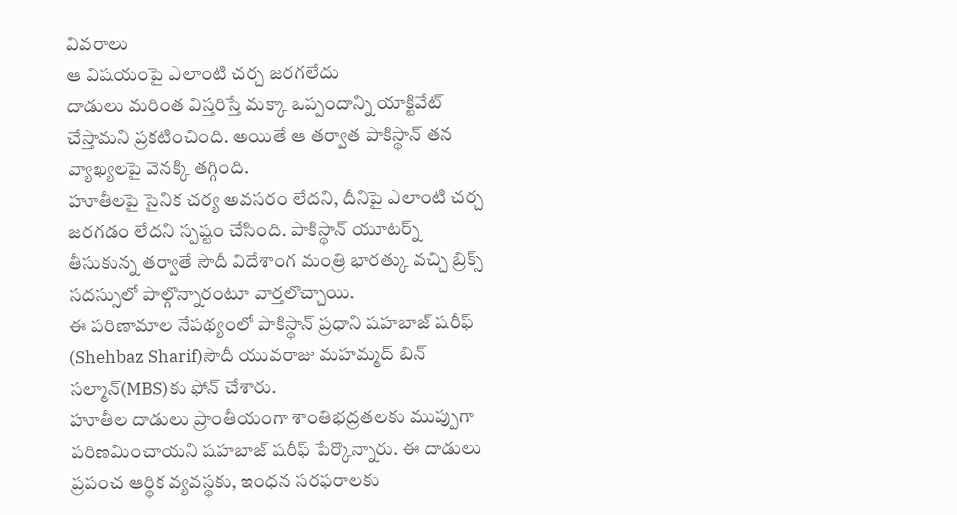వివరాలు
ఆ విషయంపై ఎలాంటి చర్చ జరగలేదు
దాడులు మరింత విస్తరిస్తే మక్కా ఒప్పందాన్ని యాక్టివేట్ చేస్తామని ప్రకటించింది. అయితే ఆ తర్వాత పాకిస్థాన్ తన వ్యాఖ్యలపై వెనక్కి తగ్గింది.
హూతీలపై సైనిక చర్య అవసరం లేదని, దీనిపై ఎలాంటి చర్చ జరగడం లేదని స్పష్టం చేసింది. పాకిస్థాన్ యూటర్న్ తీసుకున్న తర్వాతే సౌదీ విదేశాంగ మంత్రి భారత్కు వచ్చి బ్రిక్స్ సదస్సులో పాల్గొన్నారంటూ వార్తలొచ్చాయి.
ఈ పరిణామాల నేపథ్యంలో పాకిస్థాన్ ప్రధాని షహబాజ్ షరీఫ్ (Shehbaz Sharif)సౌదీ యువరాజు మహమ్మద్ బిన్ సల్మాన్(MBS)కు ఫోన్ చేశారు.
హూతీల దాడులు ప్రాంతీయంగా శాంతిభద్రతలకు ముప్పుగా పరిణమించాయని షహబాజ్ షరీఫ్ పేర్కొన్నారు. ఈ దాడులు ప్రపంచ ఆర్థిక వ్యవస్థకు, ఇంధన సరఫరాలకు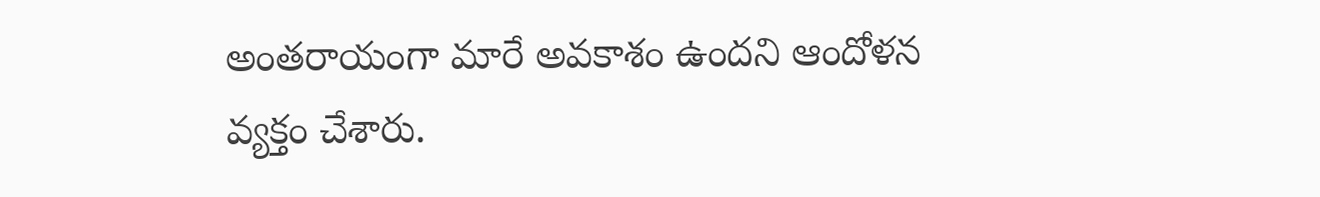అంతరాయంగా మారే అవకాశం ఉందని ఆందోళన వ్యక్తం చేశారు.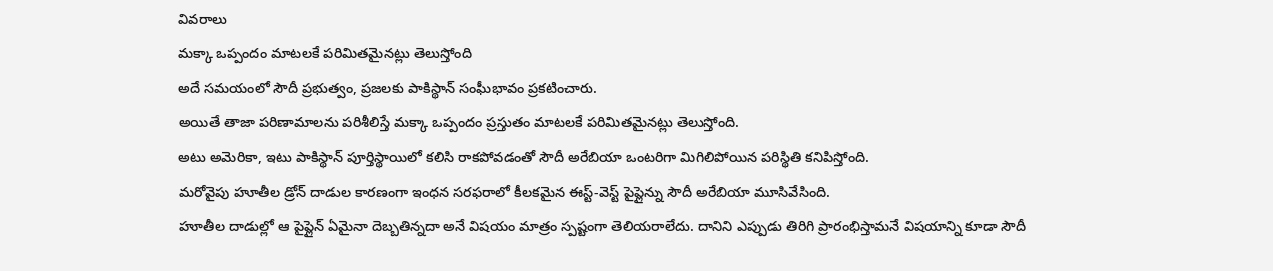వివరాలు
మక్కా ఒప్పందం మాటలకే పరిమితమైనట్లు తెలుస్తోంది
అదే సమయంలో సౌదీ ప్రభుత్వం, ప్రజలకు పాకిస్థాన్ సంఘీభావం ప్రకటించారు.
అయితే తాజా పరిణామాలను పరిశీలిస్తే మక్కా ఒప్పందం ప్రస్తుతం మాటలకే పరిమితమైనట్లు తెలుస్తోంది.
అటు అమెరికా, ఇటు పాకిస్థాన్ పూర్తిస్థాయిలో కలిసి రాకపోవడంతో సౌదీ అరేబియా ఒంటరిగా మిగిలిపోయిన పరిస్థితి కనిపిస్తోంది.
మరోవైపు హూతీల డ్రోన్ దాడుల కారణంగా ఇంధన సరఫరాలో కీలకమైన ఈస్ట్-వెస్ట్ పైప్లైన్ను సౌదీ అరేబియా మూసివేసింది.
హూతీల దాడుల్లో ఆ పైప్లైన్ ఏమైనా దెబ్బతిన్నదా అనే విషయం మాత్రం స్పష్టంగా తెలియరాలేదు. దానిని ఎప్పుడు తిరిగి ప్రారంభిస్తామనే విషయాన్ని కూడా సౌదీ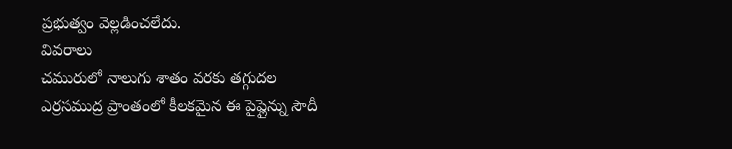ప్రభుత్వం వెల్లడించలేదు.
వివరాలు
చమురులో నాలుగు శాతం వరకు తగ్గుదల
ఎర్రసముద్ర ప్రాంతంలో కీలకమైన ఈ పైప్లైన్ను సౌదీ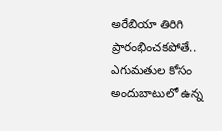అరేబియా తిరిగి ప్రారంభించకపోతే.. ఎగుమతుల కోసం అందుబాటులో ఉన్న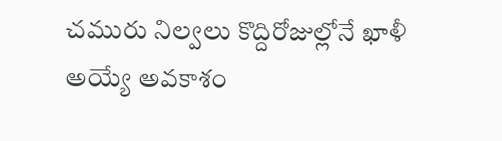చమురు నిల్వలు కొద్దిరోజుల్లోనే ఖాళీ అయ్యే అవకాశం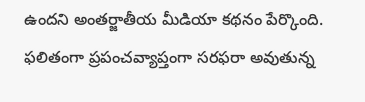ఉందని అంతర్జాతీయ మీడియా కథనం పేర్కొంది.
ఫలితంగా ప్రపంచవ్యాప్తంగా సరఫరా అవుతున్న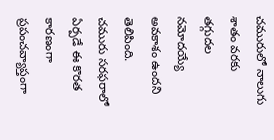చమురులో నాలుగు శాతం వరకు తగ్గుదల నమోదయ్యే అవకాశం ఉందని తెలిపింది.
చమురు సరఫరాలో ఏర్పడే ఈ కొరత కారణంగా ప్రపంచవ్యాప్తంగా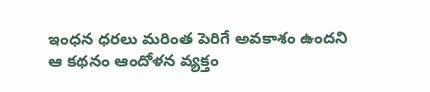ఇంధన ధరలు మరింత పెరిగే అవకాశం ఉందని ఆ కథనం ఆందోళన వ్యక్తం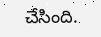చేసింది.